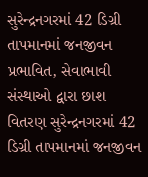સુરેન્દ્રનગરમાં 42 ડિગ્રી તાપમાનમાં જનજીવન પ્રભાવિત, સેવાભાવી સંસ્થાઓ દ્વારા છાશ વિતરણ સુરેન્દ્રનગરમાં 42 ડિગ્રી તાપમાનમાં જનજીવન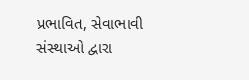પ્રભાવિત, સેવાભાવી સંસ્થાઓ દ્વારા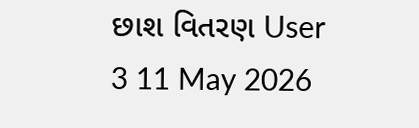છાશ વિતરણ User 3 11 May 2026